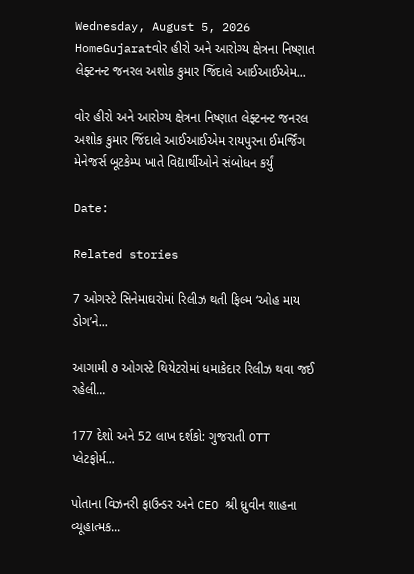Wednesday, August 5, 2026
HomeGujaratવોર હીરો અને આરોગ્ય ક્ષેત્રના નિષ્ણાત લેફ્ટનન્ટ જનરલ અશોક કુમાર જિંદાલે આઈઆઈએમ...

વોર હીરો અને આરોગ્ય ક્ષેત્રના નિષ્ણાત લેફ્ટનન્ટ જનરલ અશોક કુમાર જિંદાલે આઈઆઈએમ રાયપુરના ઈમર્જિંગ મેનેજર્સ બૂટકેમ્પ ખાતે વિદ્યાર્થીઓને સંબોધન કર્યું

Date:

Related stories

7 ઓગસ્ટે સિનેમાઘરોમાં રિલીઝ થતી ફિલ્મ ‘ઓહ માય ડોગ’ને...

આગામી ૭ ઓગસ્ટે થિયેટરોમાં ધમાકેદાર રિલીઝ થવા જઈ રહેલી...

177 દેશો અને 52 લાખ દર્શકો: ગુજરાતી OTT પ્લેટફોર્મ...

પોતાના વિઝનરી ફાઉન્ડર અને CEO શ્રી ધ્રુવીન શાહના વ્યૂહાત્મક...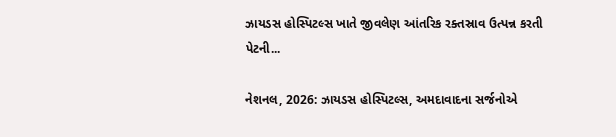ઝાયડસ હોસ્પિટલ્સ ખાતે જીવલેણ આંતરિક રક્તસ્રાવ ઉત્પન્ન કરતી પેટની...

નેશનલ, 2026: ઝાયડસ હોસ્પિટલ્સ, અમદાવાદના સર્જનોએ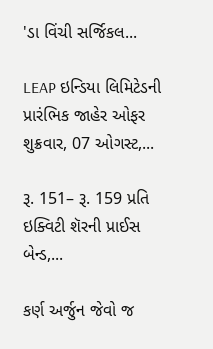'ડા વિંચી સર્જિકલ...

LEAP ઇન્ડિયા લિમિટેડની પ્રારંભિક જાહેર ઓફર શુક્રવાર, 07 ઓગસ્ટ,...

રૂ. 151– રૂ. 159 પ્રતિ ઇક્વિટી શૅરની પ્રાઈસ બેન્ડ,...

કર્ણ અર્જુન જેવો જ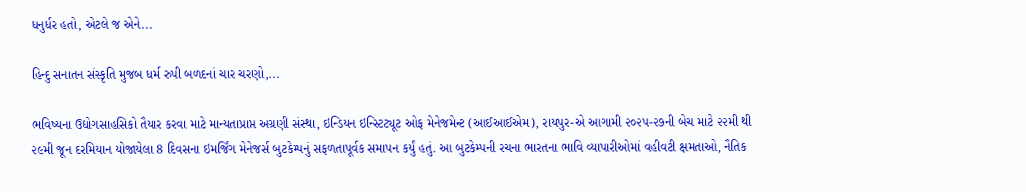ધનુર્ધર હતો, એટલે જ એને...

હિન્દુ સનાતન સંસ્કૃતિ મુજબ ધર્મ રુપી બળદનાં ચાર ચરણો,...

ભવિષ્યના ઉદ્યોગસાહસિકો તૈયાર કરવા માટે માન્યતાપ્રાપ્ત અગ્રણી સંસ્થા, ઇન્ડિયન ઇન્સ્ટિટ્યૂટ ઓફ મેનેજમેન્ટ (આઈઆઈએમ), રાયપુર-એ આગામી ૨૦૨૫-૨૭ની બેચ માટે ૨૨મી થી ૨૯મી જૂન દરમિયાન યોજાયેલા 8 દિવસના ઇમર્જિંગ મેનેજર્સ બુટકેમ્પનું સફળતાપૂર્વક સમાપન કર્યું હતું. આ બુટકેમ્પની રચના ભારતના ભાવિ વ્યાપારીઓમાં વહીવટી ક્ષમતાઓ, નૈતિક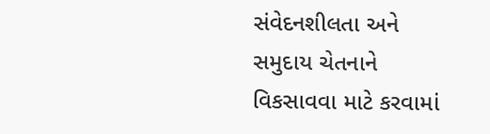સંવેદનશીલતા અને સમુદાય ચેતનાને વિકસાવવા માટે કરવામાં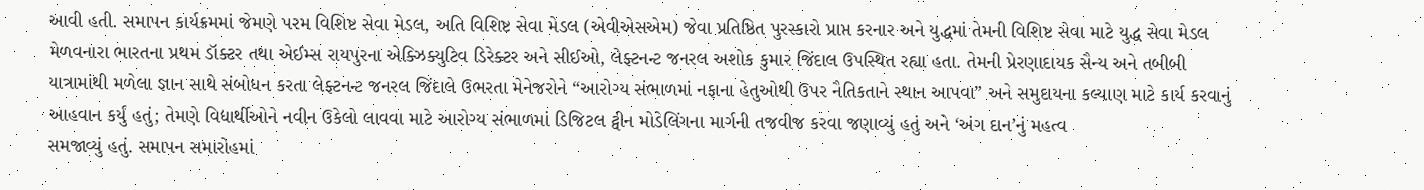આવી હતી. સમાપન કાર્યક્રમમાં જેમણે પરમ વિશિષ્ટ સેવા મેડલ, અતિ વિશિષ્ટ સેવા મેડલ (એવીએસએમ) જેવા પ્રતિષ્ઠિત પુરસ્કારો પ્રાપ્ત કરનાર અને યુદ્ધમાં તેમની વિશિષ્ટ સેવા માટે યુદ્ધ સેવા મેડલ મેળવનારા ભારતના પ્રથમ ડૉક્ટર તથા એઈમ્સ રાયપુરના એક્ઝિક્યુટિવ ડિરેક્ટર અને સીઈઓ, લેફ્ટનન્ટ જનરલ અશોક કુમાર જિંદાલ ઉપસ્થિત રહ્યા હતા. તેમની પ્રેરણાદાયક સૈન્ય અને તબીબી યાત્રામાંથી મળેલા જ્ઞાન સાથે સંબોધન કરતા લેફ્ટનન્ટ જનરલ જિંદાલે ઉભરતા મેનેજરોને “આરોગ્ય સંભાળમાં નફાના હેતુઓથી ઉપર નૈતિકતાને સ્થાન આપવા” અને સમુદાયના કલ્યાણ માટે કાર્ય કરવાનું આહવાન કર્યું હતું; તેમણે વિદ્યાર્થીઓને નવીન ઉકેલો લાવવા માટે આરોગ્ય સંભાળમાં ડિજિટલ ટ્વીન મોડેલિંગના માર્ગની તજવીજ કરવા જણાવ્યું હતું અને ‘અંગ દાન’નું મહત્વ
સમજાવ્યું હતું. સમાપન સમારોહમાં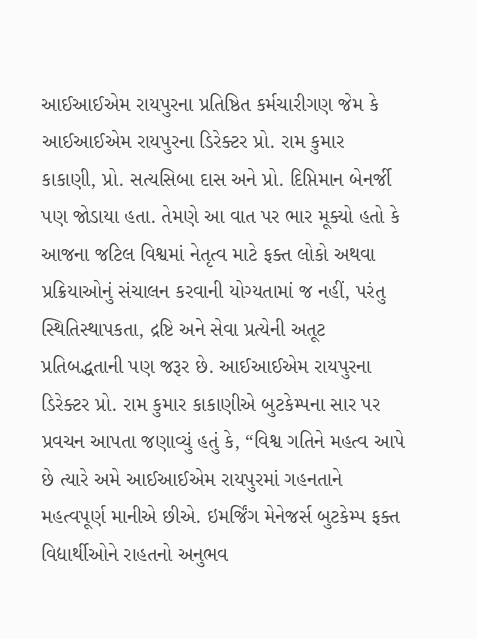આઈઆઈએમ રાયપુરના પ્રતિષ્ઠિત કર્મચારીગણ જેમ કે આઈઆઈએમ રાયપુરના ડિરેક્ટર પ્રો. રામ કુમાર કાકાણી, પ્રો. સત્યસિબા દાસ અને પ્રો. દિપ્તિમાન બેનર્જી પણ જોડાયા હતા. તેમણે આ વાત પર ભાર મૂક્યો હતો કે આજના જટિલ વિશ્વમાં નેતૃત્વ માટે ફક્ત લોકો અથવા પ્રક્રિયાઓનું સંચાલન કરવાની યોગ્યતામાં જ નહીં, પરંતુ સ્થિતિસ્થાપકતા, દ્રષ્ટિ અને સેવા પ્રત્યેની અતૂટ પ્રતિબદ્ધતાની પણ જરૂર છે. આઈઆઈએમ રાયપુરના ડિરેક્ટર પ્રો. રામ કુમાર કાકાણીએ બુટકેમ્પના સાર પર પ્રવચન આપતા જણાવ્યું હતું કે, “વિશ્વ ગતિને મહત્વ આપે છે ત્યારે અમે આઈઆઈએમ રાયપુરમાં ગહનતાને મહત્વપૂર્ણ માનીએ છીએ. ઇમર્જિંગ મેનેજર્સ બુટકેમ્પ ફક્ત વિદ્યાર્થીઓને રાહતનો અનુભવ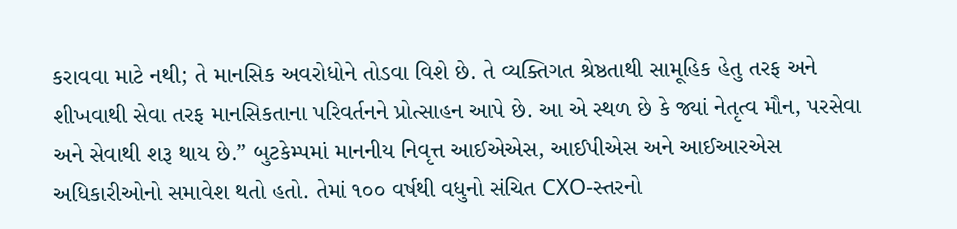કરાવવા માટે નથી; તે માનસિક અવરોધોને તોડવા વિશે છે. તે વ્યક્તિગત શ્રેષ્ઠતાથી સામૂહિક હેતુ તરફ અને શીખવાથી સેવા તરફ માનસિકતાના પરિવર્તનને પ્રોત્સાહન આપે છે. આ એ સ્થળ છે કે જ્યાં નેતૃત્વ મૌન, પરસેવા અને સેવાથી શરૂ થાય છે.” બુટકેમ્પમાં માનનીય નિવૃત્ત આઈએએસ, આઈપીએસ અને આઈઆરએસ અધિકારીઓનો સમાવેશ થતો હતો. તેમાં ૧૦૦ વર્ષથી વધુનો સંચિત CXO-સ્તરનો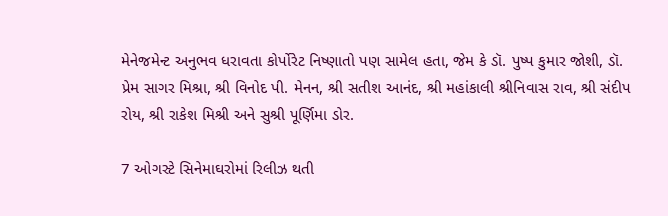મેનેજમેન્ટ અનુભવ ધરાવતા કોર્પોરેટ નિષ્ણાતો પણ સામેલ હતા, જેમ કે ડૉ. પુષ્પ કુમાર જોશી, ડૉ. પ્રેમ સાગર મિશ્રા, શ્રી વિનોદ પી. મેનન, શ્રી સતીશ આનંદ, શ્રી મહાંકાલી શ્રીનિવાસ રાવ, શ્રી સંદીપ રોય, શ્રી રાકેશ મિશ્રી અને સુશ્રી પૂર્ણિમા ડોર.

7 ઓગસ્ટે સિનેમાઘરોમાં રિલીઝ થતી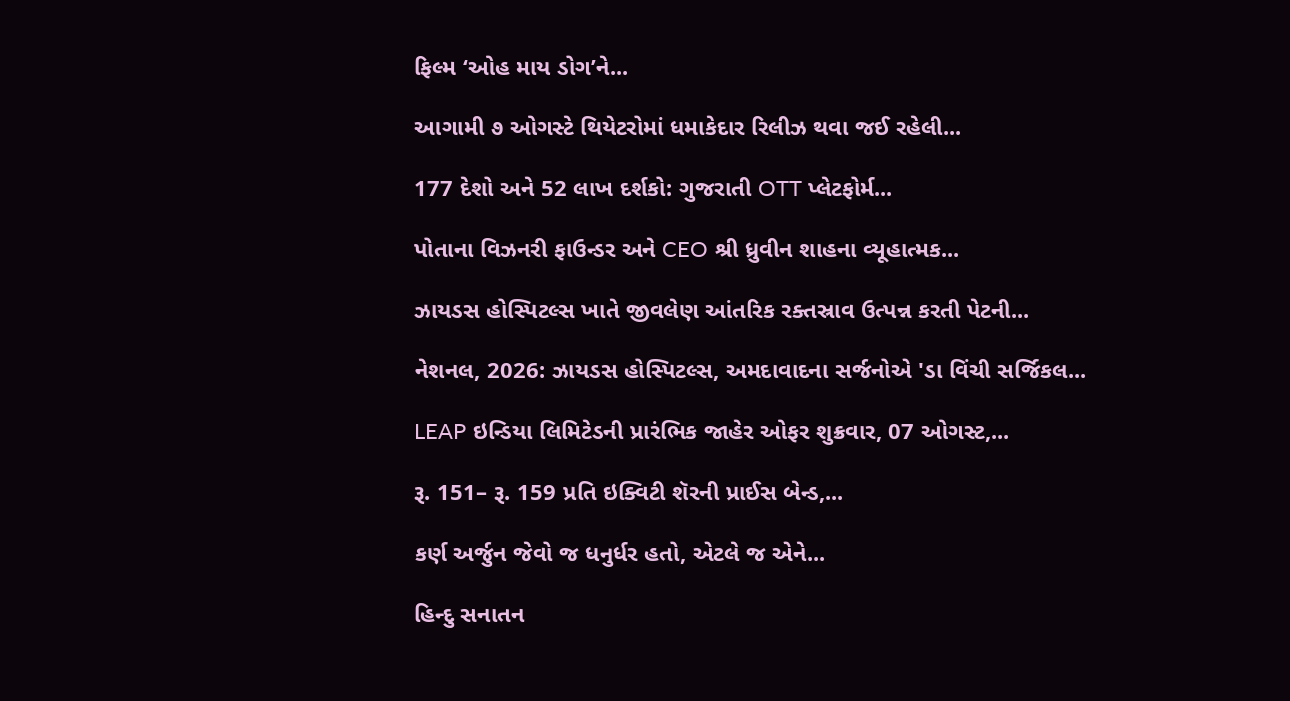ફિલ્મ ‘ઓહ માય ડોગ’ને...

આગામી ૭ ઓગસ્ટે થિયેટરોમાં ધમાકેદાર રિલીઝ થવા જઈ રહેલી...

177 દેશો અને 52 લાખ દર્શકો: ગુજરાતી OTT પ્લેટફોર્મ...

પોતાના વિઝનરી ફાઉન્ડર અને CEO શ્રી ધ્રુવીન શાહના વ્યૂહાત્મક...

ઝાયડસ હોસ્પિટલ્સ ખાતે જીવલેણ આંતરિક રક્તસ્રાવ ઉત્પન્ન કરતી પેટની...

નેશનલ, 2026: ઝાયડસ હોસ્પિટલ્સ, અમદાવાદના સર્જનોએ 'ડા વિંચી સર્જિકલ...

LEAP ઇન્ડિયા લિમિટેડની પ્રારંભિક જાહેર ઓફર શુક્રવાર, 07 ઓગસ્ટ,...

રૂ. 151– રૂ. 159 પ્રતિ ઇક્વિટી શૅરની પ્રાઈસ બેન્ડ,...

કર્ણ અર્જુન જેવો જ ધનુર્ધર હતો, એટલે જ એને...

હિન્દુ સનાતન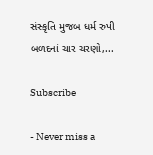સંસ્કૃતિ મુજબ ધર્મ રુપી બળદનાં ચાર ચરણો,...

Subscribe

- Never miss a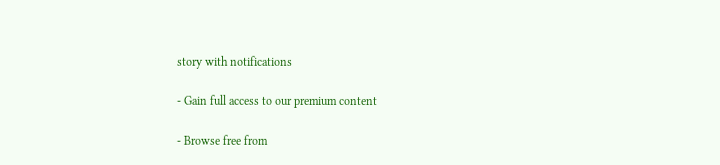story with notifications

- Gain full access to our premium content

- Browse free from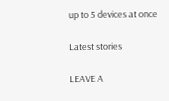up to 5 devices at once

Latest stories

LEAVE A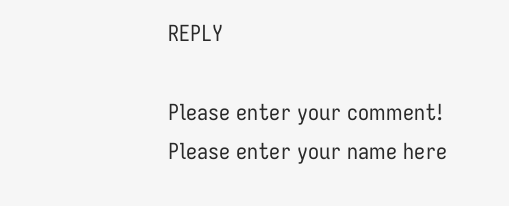REPLY

Please enter your comment!
Please enter your name here